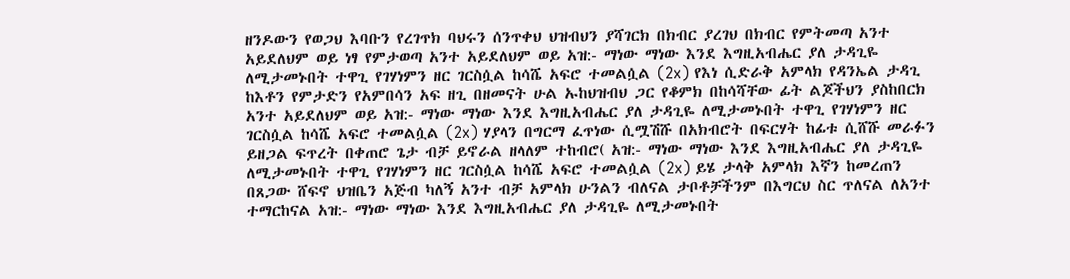ዘንዶውን የወጋህ እባቡን የረገጥክ ባህሩን ሰንጥቀህ ህዝብህን ያሻገርክ በክብር ያረገህ በክብር የምትመጣ አንተ አይደለህም ወይ ነፃ የምታወጣ አንተ አይደለህም ወይ አዝ:- ማነው ማነው እንደ እግዚአብሔር ያለ ታዳጊዬ ለሚታመኑበት ተዋጊ የገሃነምን ዘር ገርስሷል ከሳሼ አፍሮ ተመልሷል (2x) የእነ ሲድራቅ አምላክ የዳንኤል ታዳጊ ከእቶን የምታድን የአምበሳን አፍ ዘጊ በዘመናት ሁል ኡከህዝብህ ጋር የቆምክ በከሳሻቸው ፊት ልጆችህን ያስከበርክ አንተ አይደለህም ወይ አዝ:- ማነው ማነው እንደ እግዚአብሔር ያለ ታዳጊዬ ለሚታመኑበት ተዋጊ የገሃነምን ዘር ገርስሷል ከሳሼ አፍሮ ተመልሷል (2x) ሃያላን በግርማ ፈጥነው ሲሟሽሹ በአክብሮት በፍርሃት ከፊቱ ሲሸሹ መራፉን ይዘጋል ፍጥረት በቀጠሮ ጌታ ብቻ ይኖራል ዘላለም ተከብሮ( አዝ:- ማነው ማነው እንደ እግዚአብሔር ያለ ታዳጊዬ ለሚታመኑበት ተዋጊ የገሃነምን ዘር ገርስሷል ከሳሼ አፍሮ ተመልሷል (2x) ይሄ ታላቅ አምላክ እኛን ከመረጠን በጸጋው ሸፍኖ ህዝቤን አጅብ ካለኝ አንተ ብቻ አምላክ ሁንልን ብለናል ታቦቶቻችንም በእግርህ ስር ጥለናል ለአንተ ተማርከናል አዝ:- ማነው ማነው እንደ እግዚአብሔር ያለ ታዳጊዬ ለሚታመኑበት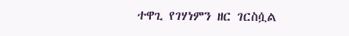ተዋጊ የገሃነምን ዘር ገርስሷል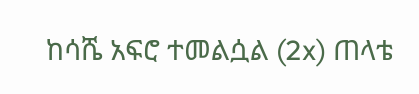ከሳሼ አፍሮ ተመልሷል (2x) ጠላቴ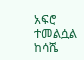አፍሮ ተመልሷል ከሳሼ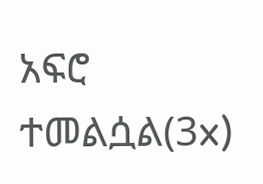አፍሮ ተመልሷል(3x)